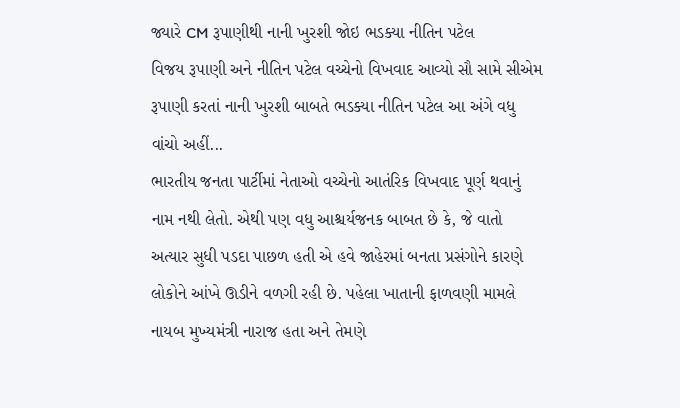જ્યારે CM રૂપાણીથી નાની ખુરશી જોઇ ભડક્યા નીતિન પટેલ
વિજય રૂપાણી અને નીતિન પટેલ વચ્ચેનો વિખવાદ આવ્યો સૌ સામે સીએમ રૂપાણી કરતાં નાની ખુરશી બાબતે ભડક્યા નીતિન પટેલ આ અંગે વધુ વાંચો અહીં...
ભારતીય જનતા પાર્ટીમાં નેતાઓ વચ્ચેનો આતંરિક વિખવાદ પૂર્ણ થવાનું નામ નથી લેતો. એથી પણ વધુ આશ્ચર્યજનક બાબત છે કે, જે વાતો અત્યાર સુધી પડદા પાછળ હતી એ હવે જાહેરમાં બનતા પ્રસંગોને કારણે લોકોને આંખે ઊડીને વળગી રહી છે. પહેલા ખાતાની ફાળવણી મામલે નાયબ મુખ્યમંત્રી નારાજ હતા અને તેમણે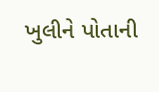ખુલીને પોતાની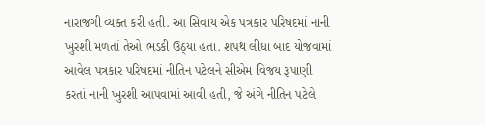નારાજગી વ્યક્ત કરી હતી. આ સિવાય એક પત્રકાર પરિષદમાં નાની ખુરશી મળતાં તેઓ ભડકી ઉઠ્યા હતા. શપથ લીધા બાદ યોજવામાં આવેલ પત્રકાર પરિષદમાં નીતિન પટેલને સીએમ વિજય રૂપાણી કરતાં નાની ખુરશી આપવામાં આવી હતી, જે અંગે નીતિન પટેલે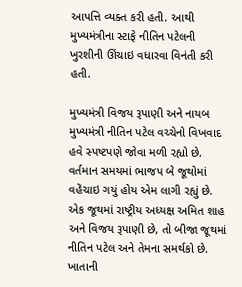આપત્તિ વ્યક્ત કરી હતી. આથી મુખ્યમંત્રીના સ્ટાફે નીતિન પટેલની ખુરશીની ઊંચાઇ વધારવા વિનંતી કરી હતી.

મુખ્યમંત્રી વિજય રૂપાણી અને નાયબ મુખ્યમંત્રી નીતિન પટેલ વચ્ચેનો વિખવાદ હવે સ્પષ્ટપણે જોવા મળી રહ્યો છે. વર્તમાન સમયમાં ભાજપ બે જૂથોમાં વહેંચાઇ ગયું હોય એમ લાગી રહ્યું છે. એક જૂથમાં રાષ્ટ્રીય અધ્યક્ષ અમિત શાહ અને વિજય રૂપાણી છે, તો બીજા જૂથમાં નીતિન પટેલ અને તેમના સમર્થકો છે. ખાતાની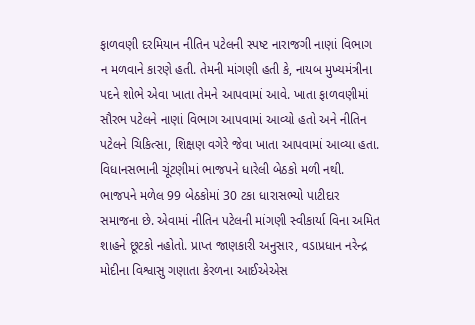ફાળવણી દરમિયાન નીતિન પટેલની સ્પષ્ટ નારાજગી નાણાં વિભાગ ન મળવાને કારણે હતી. તેમની માંગણી હતી કે, નાયબ મુખ્યમંત્રીના પદને શોભે એવા ખાતા તેમને આપવામાં આવે. ખાતા ફાળવણીમાં સૌરભ પટેલને નાણાં વિભાગ આપવામાં આવ્યો હતો અને નીતિન પટેલને ચિકિત્સા, શિક્ષણ વગેરે જેવા ખાતા આપવામાં આવ્યા હતા. વિધાનસભાની ચૂંટણીમાં ભાજપને ધારેલી બેઠકો મળી નથી. ભાજપને મળેલ 99 બેઠકોમાં 30 ટકા ધારાસભ્યો પાટીદાર સમાજના છે. એવામાં નીતિન પટેલની માંગણી સ્વીકાર્યા વિના અમિત શાહને છૂટકો નહોતો. પ્રાપ્ત જાણકારી અનુસાર, વડાપ્રધાન નરેન્દ્ર મોદીના વિશ્વાસુ ગણાતા કેરળના આઈએએસ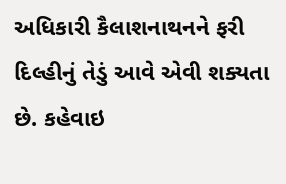અધિકારી કૈલાશનાથનને ફરી દિલ્હીનું તેડું આવે એવી શક્યતા છે. કહેવાઇ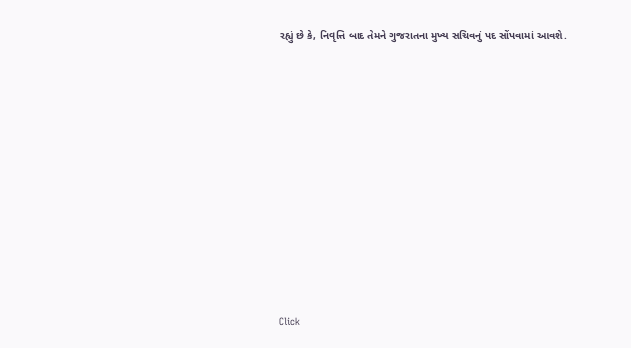રહ્યું છે કે, નિવૃત્તિ બાદ તેમને ગુજરાતના મુખ્ય સચિવનું પદ સોંપવામાં આવશે.












Click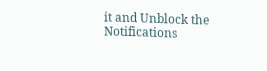it and Unblock the Notifications